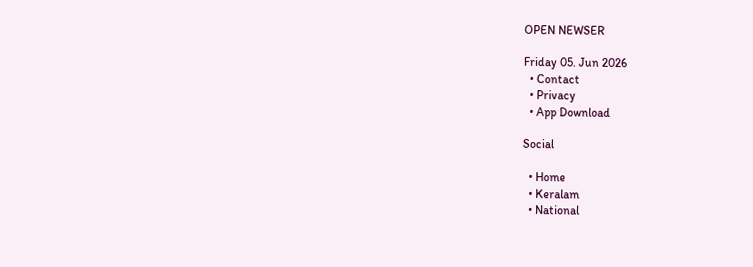OPEN NEWSER

Friday 05. Jun 2026
  • Contact
  • Privacy
  • App Download

Social

  • Home
  • Keralam
  • National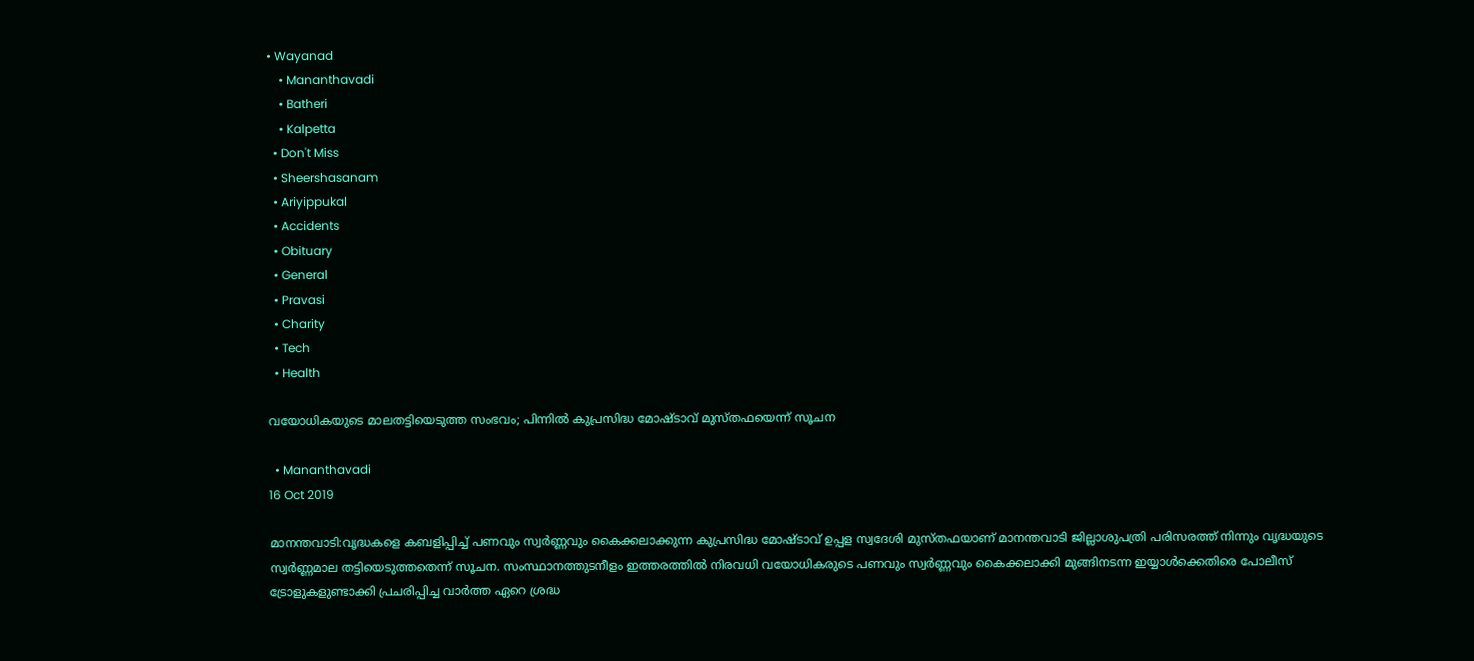• Wayanad
    • Mananthavadi
    • Batheri
    • Kalpetta
  • Don't Miss
  • Sheershasanam
  • Ariyippukal
  • Accidents
  • Obituary
  • General
  • Pravasi
  • Charity
  • Tech
  • Health

വയോധികയുടെ മാലതട്ടിയെടുത്ത സംഭവം; പിന്നില്‍ കുപ്രസിദ്ധ മോഷ്ടാവ് മുസ്തഫയെന്ന് സൂചന

  • Mananthavadi
16 Oct 2019

മാനന്തവാടി:വൃദ്ധകളെ കബളിപ്പിച്ച് പണവും സ്വര്‍ണ്ണവും കൈക്കലാക്കുന്ന കുപ്രസിദ്ധ മോഷ്ടാവ് ഉപ്പള സ്വദേശി മുസ്തഫയാണ് മാനന്തവാടി ജില്ലാശുപത്രി പരിസരത്ത് നിന്നും വൃദ്ധയുടെ സ്വര്‍ണ്ണമാല തട്ടിയെടുത്തതെന്ന് സൂചന. സംസ്ഥാനത്തുടനീളം ഇത്തരത്തില്‍ നിരവധി വയോധികരുടെ പണവും സ്വര്‍ണ്ണവും കൈക്കലാക്കി മുങ്ങിനടന്ന ഇയ്യാള്‍ക്കെതിരെ പോലീസ് ട്രോളുകളുണ്ടാക്കി പ്രചരിപ്പിച്ച വാര്‍ത്ത ഏറെ ശ്രദ്ധ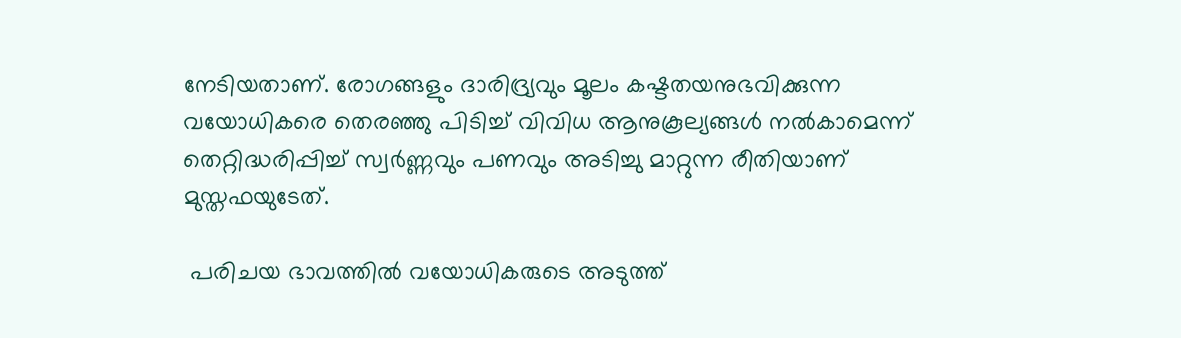നേടിയതാണ്. രോഗങ്ങളും ദാരിദ്ര്യവും മൂലം കഷ്ടതയനുഭവിക്കുന്ന വയോധികരെ തെരഞ്ഞു പിടിച്ച് വിവിധ ആനുകൂല്യങ്ങള്‍ നല്‍കാമെന്ന് തെറ്റിദ്ധരിപ്പിച്ച് സ്വര്‍ണ്ണവും പണവും അടിച്ചു മാറ്റുന്ന രീതിയാണ് മുസ്തഫയുടേത്.

 പരിചയ ഭാവത്തില്‍ വയോധികരുടെ അടുത്ത്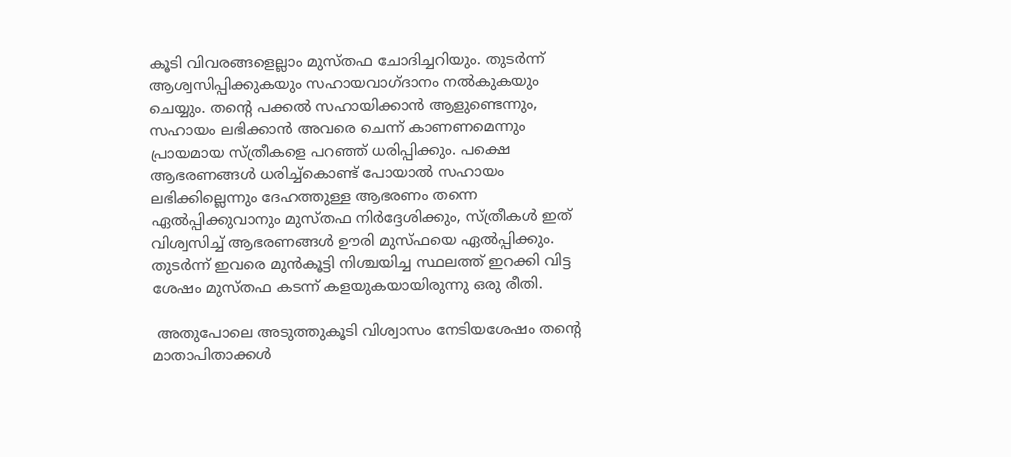കൂടി വിവരങ്ങളെല്ലാം മുസ്തഫ ചോദിച്ചറിയും. തുടര്‍ന്ന് ആശ്വസിപ്പിക്കുകയും സഹായവാഗ്ദാനം നല്‍കുകയും ചെയ്യും. തന്റെ പക്കല്‍ സഹായിക്കാന്‍ ആളുണ്ടെന്നും, സഹായം ലഭിക്കാന്‍ അവരെ ചെന്ന് കാണണമെന്നും പ്രായമായ സ്ത്രീകളെ പറഞ്ഞ് ധരിപ്പിക്കും. പക്ഷെ ആഭരണങ്ങള്‍ ധരിച്ച്‌കൊണ്ട് പോയാല്‍ സഹായം ലഭിക്കില്ലെന്നും ദേഹത്തുള്ള ആഭരണം തന്നെ ഏല്‍പ്പിക്കുവാനും മുസ്തഫ നിര്‍ദ്ദേശിക്കും, സ്ത്രീകള്‍ ഇത് വിശ്വസിച്ച് ആഭരണങ്ങള്‍ ഊരി മുസ്ഫയെ ഏല്‍പ്പിക്കും. തുടര്‍ന്ന് ഇവരെ മുന്‍കൂട്ടി നിശ്ചയിച്ച സ്ഥലത്ത് ഇറക്കി വിട്ട ശേഷം മുസ്തഫ കടന്ന് കളയുകയായിരുന്നു ഒരു രീതി.

 അതുപോലെ അടുത്തുകൂടി വിശ്വാസം നേടിയശേഷം തന്റെ മാതാപിതാക്കള്‍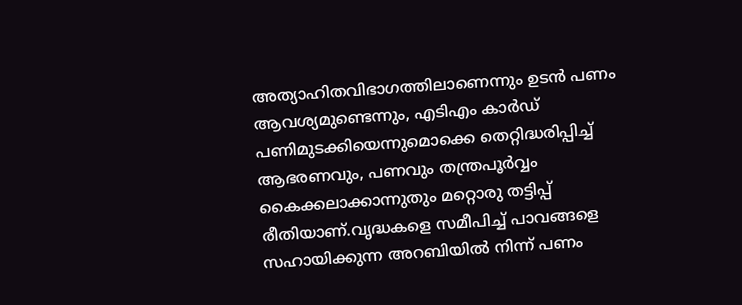അത്യാഹിതവിഭാഗത്തിലാണെന്നും ഉടന്‍ പണം ആവശ്യമുണ്ടെന്നും, എടിഎം കാര്‍ഡ് പണിമുടക്കിയെന്നുമൊക്കെ തെറ്റിദ്ധരിപ്പിച്ച് ആഭരണവും, പണവും തന്ത്രപൂര്‍വ്വം കൈക്കലാക്കാന്നുതും മറ്റൊരു തട്ടിപ്പ് രീതിയാണ്.വൃദ്ധകളെ സമീപിച്ച് പാവങ്ങളെ സഹായിക്കുന്ന അറബിയില്‍ നിന്ന് പണം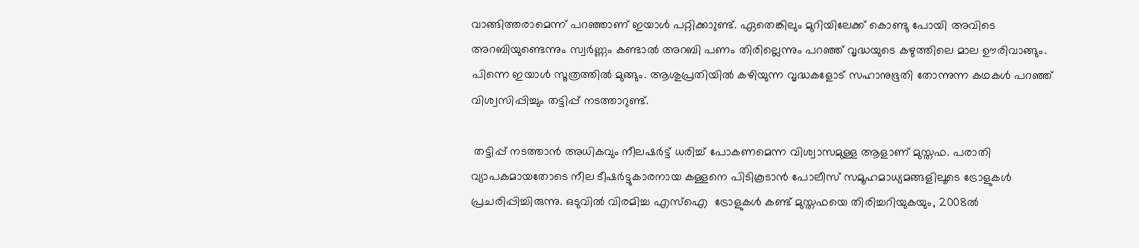വാങ്ങിത്തരാമെന്ന് പറഞ്ഞാണ് ഇയാള്‍ പറ്റിക്കാുണ്ട്. ഏതെങ്കിലും മുറിയിലേക്ക് കൊണ്ടു പോയി അവിടെ അറബിയുണ്ടെന്നും സ്വര്‍ണ്ണം കണ്ടാല്‍ അറബി പണം തിരില്ലെന്നും പറഞ്ഞ് വൃദ്ധയുടെ കഴുത്തിലെ മാല ഊരിവാങ്ങും. പിന്നെ ഇയാള്‍ സൂത്രത്തില്‍ മുങ്ങും. ആശുപ്രതിയില്‍ കഴിയുന്ന വൃദ്ധകളോട് സഹാനുഭൂതി തോന്നുന്ന കഥകള്‍ പറഞ്ഞ് വിശ്വസിപ്പിച്ചും തട്ടിപ്പ് നടത്താറുണ്ട്.

 തട്ടിപ്പ് നടത്താന്‍ അധികവും നീലഷര്‍ട്ട് ധരിച്ച് പോകണമെന്ന വിശ്വാസമുള്ള ആളാണ് മുസ്തഫ. പരാതി വ്യാപകമായതോടെ നീല ടീഷര്‍ട്ടുകാരനായ കള്ളനെ പിടികൂടാന്‍ പോലീസ് സമൂഹമാധ്യമങ്ങളിലൂടെ ട്രോളുകള്‍ പ്രചരിപ്പിച്ചിരുന്നു. ഒടുവില്‍ വിരമിച്ച എസ്‌ഐ  ട്രോളുകള്‍ കണ്ട് മുസ്തഫയെ തിരിച്ചറിയുകയും, 2008ല്‍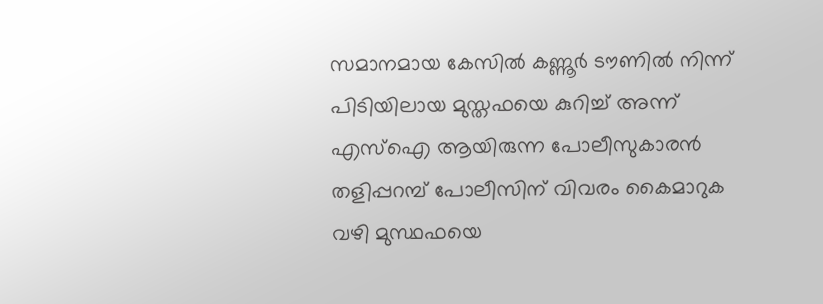സമാനമായ കേസില്‍ കണ്ണൂര്‍ ടൗണില്‍ നിന്ന് പിടിയിലായ മുസ്തഫയെ കുറിച്ച് അന്ന് എസ്‌ഐ ആയിരുന്ന പോലീസുകാരന്‍ തളിപ്പറമ്പ് പോലീസിന് വിവരം കൈമാറുക വഴി മുസ്ഥഫയെ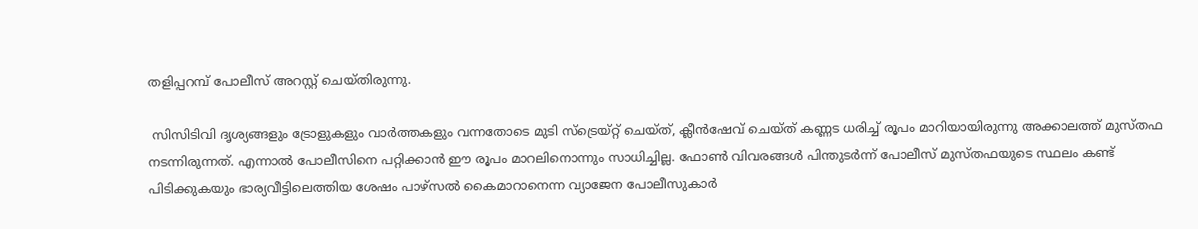തളിപ്പറമ്പ് പോലീസ് അറസ്റ്റ് ചെയ്തിരുന്നു.

 സിസിടിവി ദൃശ്യങ്ങളും ട്രോളുകളും വാര്‍ത്തകളും വന്നതോടെ മുടി സ്‌ട്രെയ്റ്റ് ചെയ്ത്, ക്ലീന്‍ഷേവ് ചെയ്ത് കണ്ണട ധരിച്ച് രൂപം മാറിയായിരുന്നു അക്കാലത്ത് മുസ്തഫ നടന്നിരുന്നത്. എന്നാല്‍ പോലീസിനെ പറ്റിക്കാന്‍ ഈ രൂപം മാറലിനൊന്നും സാധിച്ചില്ല. ഫോണ്‍ വിവരങ്ങള്‍ പിന്തുടര്‍ന്ന് പോലീസ് മുസ്തഫയുടെ സ്ഥലം കണ്ട് പിടിക്കുകയും ഭാര്യവീട്ടിലെത്തിയ ശേഷം പാഴ്‌സല്‍ കൈമാറാനെന്ന വ്യാജേന പോലീസുകാര്‍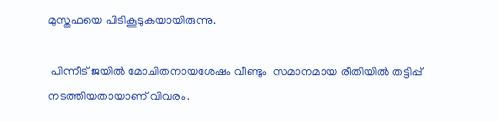മുസ്തഫയെ പിടികൂടുകയായിരുന്നു.

 പിന്നീട് ജയില്‍ മോചിതനായശേഷം വീണ്ടും  സമാനമായ രീതിയില്‍ തട്ടിപ്പ് നടത്തിയതായാണ് വിവരം.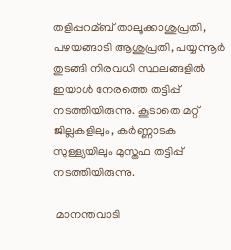തളിപ്പറമ്ബ് താലൂക്കാശുപ്രതി, പഴയങ്ങാടി ആശുപ്രതി, പയ്യന്നൂര്‍ തുടങ്ങി നിരവധി സ്ഥലങ്ങളില്‍ ഇയാള്‍ നേരത്തെ തട്ടിപ്പ് നടത്തിയിരുന്നു. കൂടാതെ മറ്റ് ജില്ലകളിലും, കര്‍ണ്ണാടക സുള്ള്യയിലും മുസ്തഫ തട്ടിപ്പ് നടത്തിയിരുന്നു.

 മാനന്തവാടി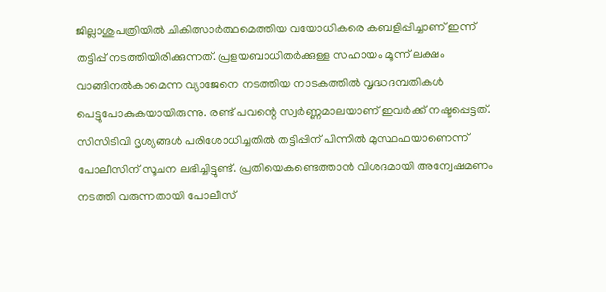ജില്ലാശുപത്രിയില്‍ ചികിത്സാര്‍ത്ഥമെത്തിയ വയോധികരെ കബളിപ്പിച്ചാണ് ഇന്ന് തട്ടിപ്പ് നടത്തിയിരിക്കുന്നത്. പ്രളയബാധിതര്‍ക്കുള്ള സഹായം മൂന്ന് ലക്ഷം വാങ്ങിനല്‍കാമെന്ന വ്യാജേനെ നടത്തിയ നാടകത്തില്‍ വൃദ്ധദമ്പതികള്‍  പെട്ടുപോകുകയായിരുന്നു. രണ്ട് പവന്റെ സ്വര്‍ണ്ണമാലയാണ് ഇവര്‍ക്ക് നഷ്ടപ്പെട്ടത്. സിസിടിവി ദൃശ്യങ്ങള്‍ പരിശോധിച്ചതില്‍ തട്ടിപ്പിന് പിന്നില്‍ മുസ്ഥഫയാണെന്ന് പോലീസിന് സൂചന ലഭിച്ചിട്ടുണ്ട്. പ്രതിയെകണ്ടെത്താന്‍ വിശദമായി അന്വേഷമണം നടത്തി വരുന്നതായി പോലീസ്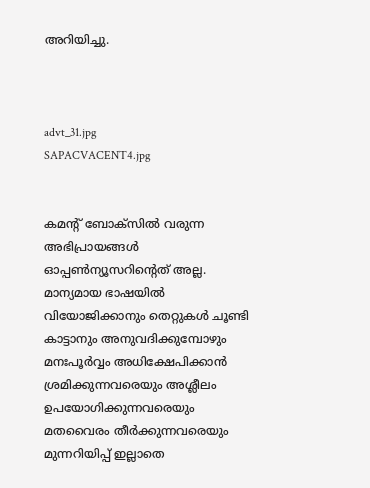അറിയിച്ചു.



advt_31.jpg
SAPACVACENT4.jpg


കമന്റ് ബോക്‌സില്‍ വരുന്ന അഭിപ്രായങ്ങള്‍ ഓപ്പൺന്യൂസറിന്റെത് അല്ല. മാന്യമായ ഭാഷയില്‍ വിയോജിക്കാനും തെറ്റുകള്‍ ചൂണ്ടി കാട്ടാനും അനുവദിക്കുമ്പോഴും മനഃപൂര്‍വ്വം അധിക്ഷേപിക്കാന്‍ ശ്രമിക്കുന്നവരെയും അശ്ലീലം ഉപയോഗിക്കുന്നവരെയും മതവൈരം തീര്‍ക്കുന്നവരെയും മുന്നറിയിപ്പ് ഇല്ലാതെ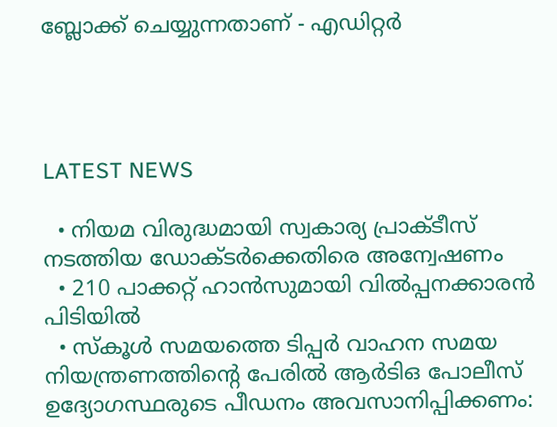ബ്ലോക്ക് ചെയ്യുന്നതാണ് - എഡിറ്റര്‍




LATEST NEWS

  • നിയമ വിരുദ്ധമായി സ്വകാര്യ പ്രാക്ടീസ് നടത്തിയ ഡോക്ടര്‍ക്കെതിരെ അന്വേഷണം
  • 210 പാക്കറ്റ് ഹാന്‍സുമായി വില്‍പ്പനക്കാരന്‍ പിടിയില്‍
  • സ്‌കൂള്‍ സമയത്തെ ടിപ്പര്‍ വാഹന സമയ നിയന്ത്രണത്തിന്റെ പേരില്‍ ആര്‍ടിഒ പോലീസ് ഉദ്യോഗസ്ഥരുടെ പീഡനം അവസാനിപ്പിക്കണം: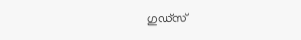ഗുഡ്‌സ്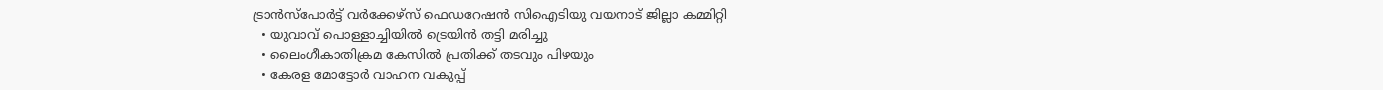ട്രാന്‍സ്‌പോര്‍ട്ട് വര്‍ക്കേഴ്‌സ് ഫെഡറേഷന്‍ സിഐടിയു വയനാട് ജില്ലാ കമ്മിറ്റി
  • യുവാവ് പൊള്ളാച്ചിയില്‍ ട്രെയിന്‍ തട്ടി മരിച്ചു
  • ലൈംഗീകാതിക്രമ കേസില്‍ പ്രതിക്ക് തടവും പിഴയും
  • കേരള മോട്ടോര്‍ വാഹന വകുപ്പ്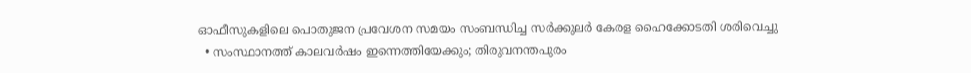ഓഫീസുകളിലെ പൊതുജന പ്രവേശന സമയം സംബന്ധിച്ച സര്‍ക്കുലര്‍ കേരള ഹൈക്കോടതി ശരിവെച്ചു
  • സംസ്ഥാനത്ത് കാലവര്‍ഷം ഇന്നെത്തിയേക്കും; തിരുവനന്തപുരം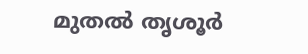മുതല്‍ തൃശൂര്‍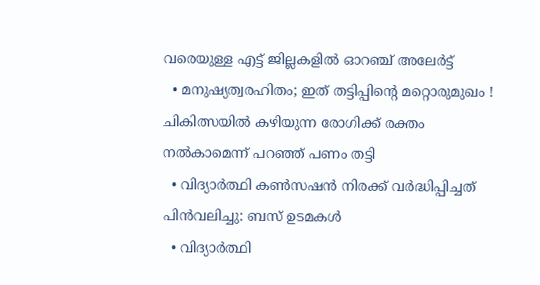വരെയുള്ള എട്ട് ജില്ലകളില്‍ ഓറഞ്ച് അലേര്‍ട്ട്
  • മനുഷ്യത്വരഹിതം; ഇത് തട്ടിപ്പിന്റെ മറ്റൊരുമുഖം ! ചികിത്സയില്‍ കഴിയുന്ന രോഗിക്ക് രക്തം നല്‍കാമെന്ന് പറഞ്ഞ് പണം തട്ടി
  • വിദ്യാര്‍ത്ഥി കണ്‍സഷന്‍ നിരക്ക് വര്‍ദ്ധിപ്പിച്ചത് പിന്‍വലിച്ചു: ബസ് ഉടമകള്‍
  • വിദ്യാര്‍ത്ഥി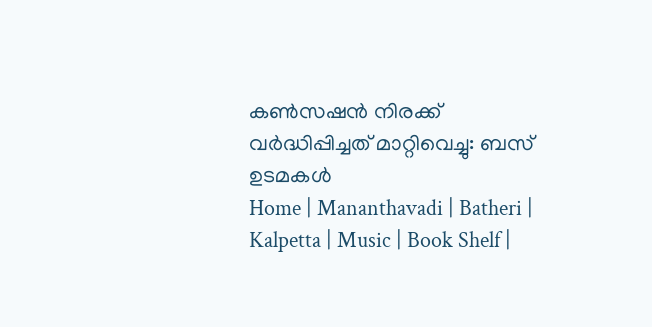കണ്‍സഷന്‍ നിരക്ക് വര്‍ദ്ധിപ്പിച്ചത് മാറ്റിവെച്ചു: ബസ് ഉടമകള്‍
Home | Mananthavadi | Batheri | Kalpetta | Music | Book Shelf |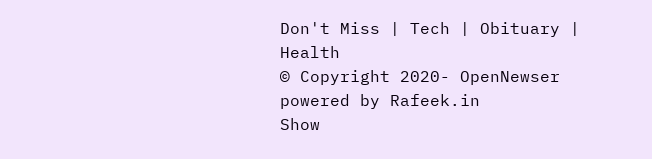Don't Miss | Tech | Obituary | Health
© Copyright 2020- OpenNewser powered by Rafeek.in
Show